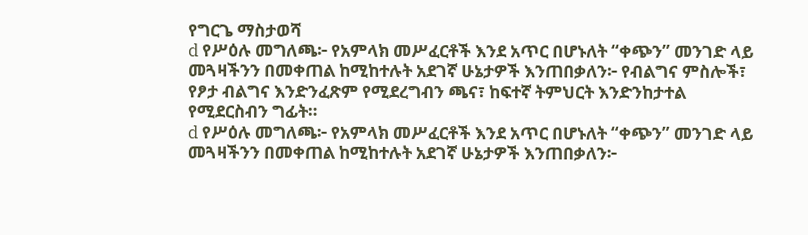የግርጌ ማስታወሻ
d የሥዕሉ መግለጫ፦ የአምላክ መሥፈርቶች እንደ አጥር በሆኑለት “ቀጭን” መንገድ ላይ መጓዛችንን በመቀጠል ከሚከተሉት አደገኛ ሁኔታዎች እንጠበቃለን፦ የብልግና ምስሎች፣ የፆታ ብልግና እንድንፈጽም የሚደረግብን ጫና፣ ከፍተኛ ትምህርት እንድንከታተል የሚደርስብን ግፊት።
d የሥዕሉ መግለጫ፦ የአምላክ መሥፈርቶች እንደ አጥር በሆኑለት “ቀጭን” መንገድ ላይ መጓዛችንን በመቀጠል ከሚከተሉት አደገኛ ሁኔታዎች እንጠበቃለን፦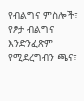የብልግና ምስሎች፣ የፆታ ብልግና እንድንፈጽም የሚደረግብን ጫና፣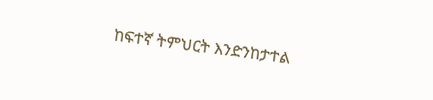ከፍተኛ ትምህርት እንድንከታተል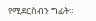የሚደርስብን ግፊት።